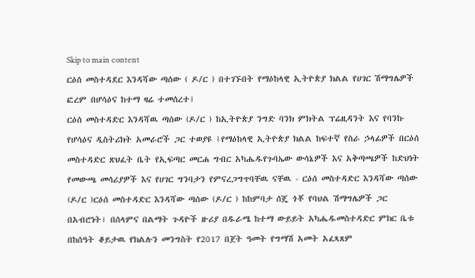Skip to main content
ርዕሰ መስተዳደር እንዳሻው ጣሰው ( ዶ/ር ) በተገኙበት የማዕከላዊ ኢትዮጵያ ክልል የሀገር ሽማግሌዎች ፎረም በሆሳዕና ከተማ ዛሬ ተመሰረተ፤
ርዕሰ መስተዳድር እንዳሻዉ ጣሰው (ዶ/ር ) ከኢትዮጵያ ንግድ ባንክ ምክትል ፕሬዚዳንት እና የባንኩ የሆሳዕና ዲስትሪክት አመራሮች ጋር ተወያዩ ፤የማዕከላዊ ኢትዮጵያ ክልል ከፍተኛ የስራ ኃላፊዎች በርዕሰ መስተዳድር ጽህፈት ቤት የኢፍጣር መርሐ ግብር አካሔዱየጉባኤው ውሳኔዎች እና አቅጣጫዎች ከድህነት የመውጫ መሳሪያዎች እና የሀገር ግንባታን የምናረጋግጥባቸዉ ናቸዉ - ርዕሰ መስተዳድር እንዳሻው ጣሰው (ዶ/ር )ርዕሰ መስተዳድር እንዳሻው ጣሰው (ዶ/ር ) ከከምባታ ሰጄ ጎቾ የባህል ሽማግሌዎች ጋር በአብሮነት፣ በሰላምና በልማት ጉዳዮች ዙሪያ በዱራሜ ከተማ ውይይት አካሔዱመስተዳድር ምክር ቤቱ በከሰዓት ቆይታዉ የክልሉን መንግስት የ2017 በጀት ዓመት የግማሽ አመት አፈጻጸም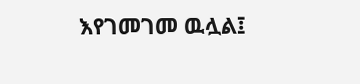እየገመገመ ዉሏል፤